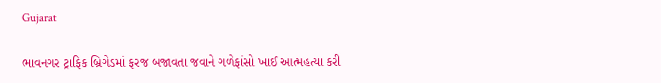Gujarat

ભાવનગર ટ્રાફિક બ્રિગેડમાં ફરજ બજાવતા જવાને ગળેફાંસો ખાઈ આત્મહત્યા કરી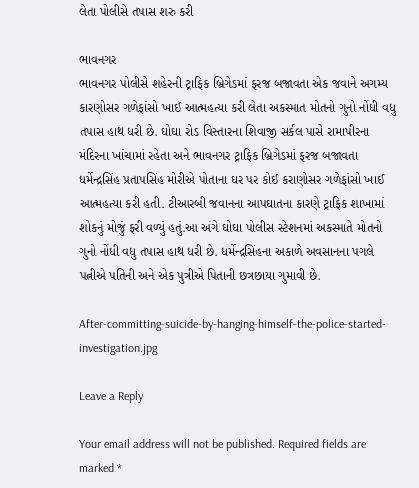લેતા પોલીસે તપાસ શરુ કરી

ભાવનગર
ભાવનગર પોલીસે શહેરની ટ્રાફિક બ્રિગેડમાં ફરજ બજાવતા એક જવાને અગમ્ય કારણોસર ગળેફાંસો ખાઈ આત્મહત્યા કરી લેતા અકસ્માત મોતનો ગુનો નોંધી વધુ તપાસ હાથ ધરી છે. ઘોઘા રોડ વિસ્તારના શિવાજી સર્કલ પાસે રામાપીરના મંદિરના ખાંચામાં રહેતા અને ભાવનગર ટ્રાફિક બ્રિગેડમાં ફરજ બજાવતા ધર્મેન્દ્રસિંહ પ્રતાપસિંહ મોરીએ પોતાના ઘર પર કોઈ કરાણોસર ગળેફાંસો ખાઈ આત્મહત્યા કરી હતી. ટીઆરબી જવાનના આપઘાતના કારણે ટ્રાફિક શાખામાં શોકનું મોજું ફરી વળ્યું હતું.આ અંગે ઘોઘા પોલીસ સ્ટેશનમાં અકસ્માતે મોતનો ગુનો નોંધી વધુ તપાસ હાથ ધરી છે. ધર્મેન્દ્રસિંહના અકાળે અવસાનના પગલે પત્નીએ પતિની અને એક પુત્રીએ પિતાની છત્રછાયા ગુમાવી છે.

After-committing-suicide-by-hanging-himself-the-police-started-investigation.jpg

Leave a Reply

Your email address will not be published. Required fields are marked *